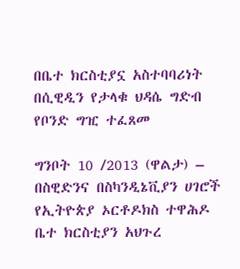በቤተ ክርስቲያኗ አስተባባሪነት በሲዊዲን የታላቁ ህዳሴ ግድብ የቦንድ ግዢ ተፈጸመ

ግንቦት 10 /2013 (ዋልታ) – በስዊድንና በስካንዲኔቪያን ሀገሮች የኢትዮጵያ ኦርቶዶክስ ተዋሕዶ ቤተ ክርስቲያን አህጉረ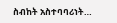ስብከት አስተባባሪነት…